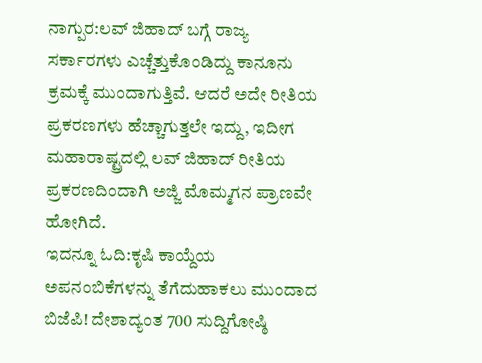ನಾಗ್ಪುರ:ಲವ್ ಜಿಹಾದ್ ಬಗ್ಗೆ ರಾಜ್ಯ ಸರ್ಕಾರಗಳು ಎಚ್ಚೆತ್ತುಕೊಂಡಿದ್ದು ಕಾನೂನು ಕ್ರಮಕ್ಕೆ ಮುಂದಾಗುತ್ತಿವೆ. ಆದರೆ ಅದೇ ರೀತಿಯ ಪ್ರಕರಣಗಳು ಹೆಚ್ಚಾಗುತ್ತಲೇ ಇದ್ದು, ಇದೀಗ ಮಹಾರಾಷ್ಟ್ರದಲ್ಲಿ ಲವ್ ಜಿಹಾದ್ ರೀತಿಯ ಪ್ರಕರಣದಿಂದಾಗಿ ಅಜ್ಜಿ ಮೊಮ್ಮಗನ ಪ್ರಾಣವೇ ಹೋಗಿದೆ.
ಇದನ್ನೂ ಓದಿ:ಕೃಷಿ ಕಾಯ್ದೆಯ ಅಪನಂಬಿಕೆಗಳನ್ನು ತೆಗೆದುಹಾಕಲು ಮುಂದಾದ ಬಿಜೆಪಿ! ದೇಶಾದ್ಯಂತ 700 ಸುದ್ದಿಗೋಷ್ಠಿ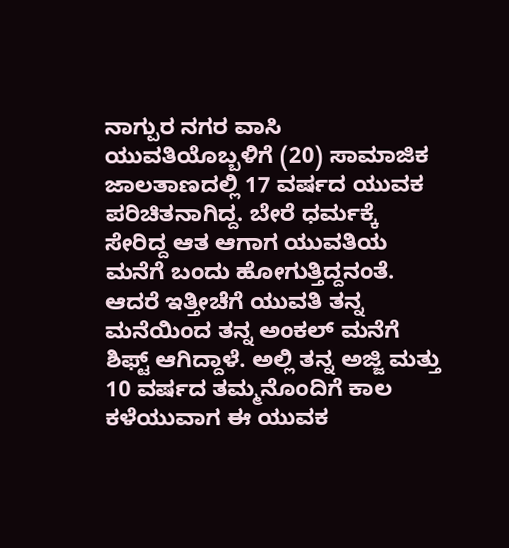ನಾಗ್ಪುರ ನಗರ ವಾಸಿ ಯುವತಿಯೊಬ್ಬಳಿಗೆ (20) ಸಾಮಾಜಿಕ ಜಾಲತಾಣದಲ್ಲಿ 17 ವರ್ಷದ ಯುವಕ ಪರಿಚಿತನಾಗಿದ್ದ. ಬೇರೆ ಧರ್ಮಕ್ಕೆ ಸೇರಿದ್ದ ಆತ ಆಗಾಗ ಯುವತಿಯ ಮನೆಗೆ ಬಂದು ಹೋಗುತ್ತಿದ್ದನಂತೆ. ಆದರೆ ಇತ್ತೀಚೆಗೆ ಯುವತಿ ತನ್ನ ಮನೆಯಿಂದ ತನ್ನ ಅಂಕಲ್ ಮನೆಗೆ ಶಿಫ್ಟ್ ಆಗಿದ್ದಾಳೆ. ಅಲ್ಲಿ ತನ್ನ ಅಜ್ಜಿ ಮತ್ತು 10 ವರ್ಷದ ತಮ್ಮನೊಂದಿಗೆ ಕಾಲ ಕಳೆಯುವಾಗ ಈ ಯುವಕ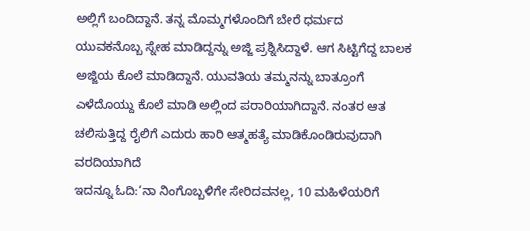ಅಲ್ಲಿಗೆ ಬಂದಿದ್ದಾನೆ. ತನ್ನ ಮೊಮ್ಮಗಳೊಂದಿಗೆ ಬೇರೆ ಧರ್ಮದ ಯುವಕನೊಬ್ಬ ಸ್ನೇಹ ಮಾಡಿದ್ದನ್ನು ಅಜ್ಜಿ ಪ್ರಶ್ನಿಸಿದ್ದಾಳೆ. ಆಗ ಸಿಟ್ಟಿಗೆದ್ದ ಬಾಲಕ ಅಜ್ಜಿಯ ಕೊಲೆ ಮಾಡಿದ್ದಾನೆ. ಯುವತಿಯ ತಮ್ಮನನ್ನು ಬಾತ್ರೂಂಗೆ ಎಳೆದೊಯ್ದು ಕೊಲೆ ಮಾಡಿ ಅಲ್ಲಿಂದ ಪರಾರಿಯಾಗಿದ್ದಾನೆ. ನಂತರ ಆತ ಚಲಿಸುತ್ತಿದ್ದ ರೈಲಿಗೆ ಎದುರು ಹಾರಿ ಆತ್ಮಹತ್ಯೆ ಮಾಡಿಕೊಂಡಿರುವುದಾಗಿ ವರದಿಯಾಗಿದೆ
ಇದನ್ನೂ ಓದಿ:‘ನಾ ನಿಂಗೊಬ್ಬಳಿಗೇ ಸೇರಿದವನಲ್ಲ, 10 ಮಹಿಳೆಯರಿಗೆ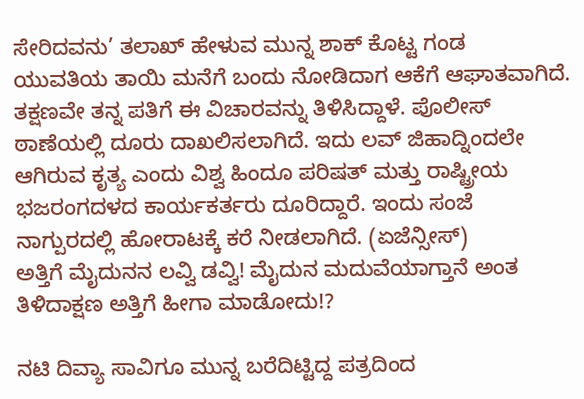ಸೇರಿದವನು’ ತಲಾಖ್ ಹೇಳುವ ಮುನ್ನ ಶಾಕ್ ಕೊಟ್ಟ ಗಂಡ
ಯುವತಿಯ ತಾಯಿ ಮನೆಗೆ ಬಂದು ನೋಡಿದಾಗ ಆಕೆಗೆ ಆಘಾತವಾಗಿದೆ. ತಕ್ಷಣವೇ ತನ್ನ ಪತಿಗೆ ಈ ವಿಚಾರವನ್ನು ತಿಳಿಸಿದ್ದಾಳೆ. ಪೊಲೀಸ್ ಠಾಣೆಯಲ್ಲಿ ದೂರು ದಾಖಲಿಸಲಾಗಿದೆ. ಇದು ಲವ್ ಜಿಹಾದ್ನಿಂದಲೇ ಆಗಿರುವ ಕೃತ್ಯ ಎಂದು ವಿಶ್ವ ಹಿಂದೂ ಪರಿಷತ್ ಮತ್ತು ರಾಷ್ಟ್ರೀಯ ಭಜರಂಗದಳದ ಕಾರ್ಯಕರ್ತರು ದೂರಿದ್ದಾರೆ. ಇಂದು ಸಂಜೆ ನಾಗ್ಪುರದಲ್ಲಿ ಹೋರಾಟಕ್ಕೆ ಕರೆ ನೀಡಲಾಗಿದೆ. (ಏಜೆನ್ಸೀಸ್)
ಅತ್ತಿಗೆ ಮೈದುನನ ಲವ್ವಿ ಡವ್ವಿ! ಮೈದುನ ಮದುವೆಯಾಗ್ತಾನೆ ಅಂತ ತಿಳಿದಾಕ್ಷಣ ಅತ್ತಿಗೆ ಹೀಗಾ ಮಾಡೋದು!?

ನಟಿ ದಿವ್ಯಾ ಸಾವಿಗೂ ಮುನ್ನ ಬರೆದಿಟ್ಟಿದ್ದ ಪತ್ರದಿಂದ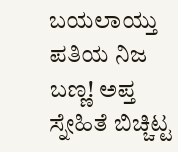ಬಯಲಾಯ್ತು ಪತಿಯ ನಿಜ ಬಣ್ಣ! ಅಪ್ತ ಸ್ನೇಹಿತೆ ಬಿಚ್ಚಿಟ್ಟ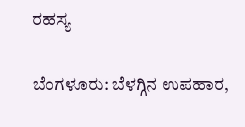ರಹಸ್ಯ

ಬೆಂಗಳೂರು: ಬೆಳಗ್ಗಿನ ಉಪಹಾರ,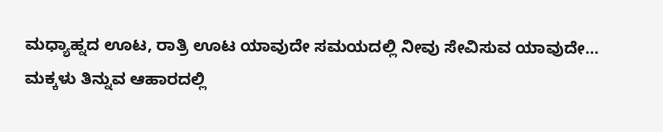ಮಧ್ಯಾಹ್ನದ ಊಟ, ರಾತ್ರಿ ಊಟ ಯಾವುದೇ ಸಮಯದಲ್ಲಿ ನೀವು ಸೇವಿಸುವ ಯಾವುದೇ…
ಮಕ್ಕಳು ತಿನ್ನುವ ಆಹಾರದಲ್ಲಿ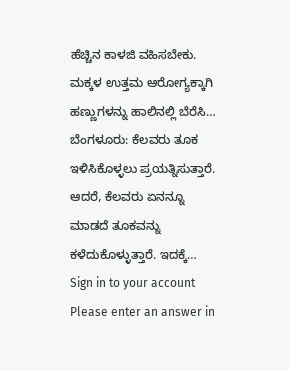ಹೆಚ್ಚಿನ ಕಾಳಜಿ ವಹಿಸಬೇಕು. ಮಕ್ಕಳ ಉತ್ತಮ ಆರೋಗ್ಯಕ್ಕಾಗಿ ಹಣ್ಣುಗಳನ್ನು ಹಾಲಿನಲ್ಲಿ ಬೆರೆಸಿ…
ಬೆಂಗಳೂರು: ಕೆಲವರು ತೂಕ ಇಳಿಸಿಕೊಳ್ಳಲು ಪ್ರಯತ್ನಿಸುತ್ತಾರೆ. ಆದರೆ, ಕೆಲವರು ಏನನ್ನೂ ಮಾಡದೆ ತೂಕವನ್ನು ಕಳೆದುಕೊಳ್ಳುತ್ತಾರೆ. ಇದಕ್ಕೆ…
Sign in to your account
Please enter an answer in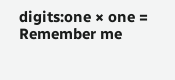digits:one × one =
Remember me